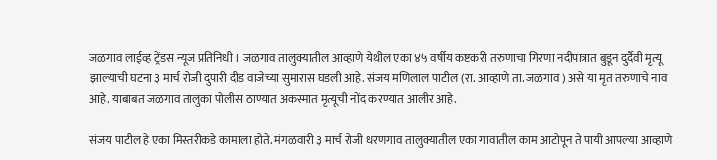जळगाव लाईव्ह ट्रेंडस न्यूज प्रतिनिधी । जळगाव तालुक्यातील आव्हाणे येथील एका ४५ वर्षीय कष्टकरी तरुणाचा गिरणा नदीपात्रात बुडून दुर्दैवी मृत्यू झाल्याची घटना ३ मार्च रोजी दुपारी दीड वाजेच्या सुमारास घडली आहे. संजय मणिलाल पाटील (रा. आव्हाणे ता. जळगाव ) असे या मृत तरुणाचे नाव आहे. याबाबत जळगाव तालुका पोलीस ठाण्यात अकस्मात मृत्यूची नोंद करण्यात आलीर आहे.

संजय पाटील हे एका मिस्तरीकडे कामाला होते. मंगळवारी ३ मार्च रोजी धरणगाव तालुक्यातील एका गावातील काम आटोपून ते पायी आपल्या आव्हाणे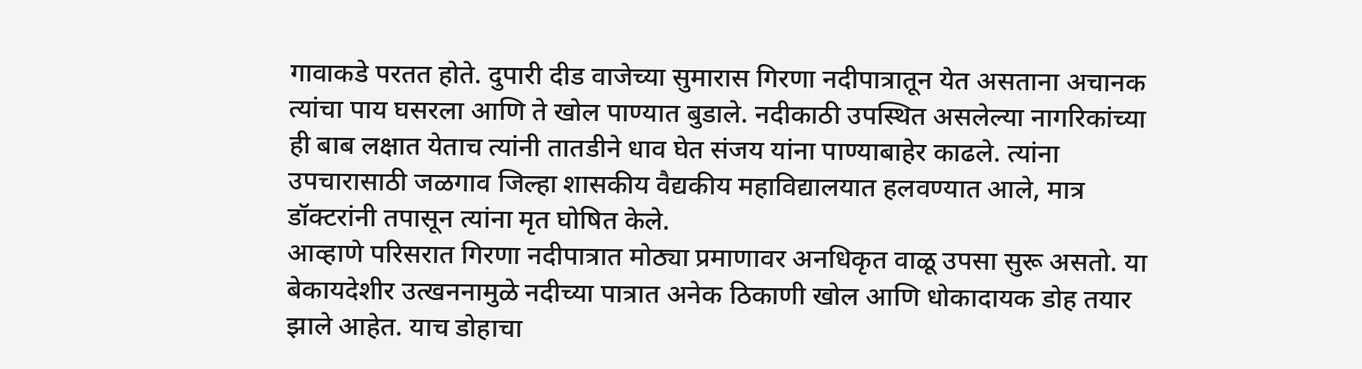गावाकडे परतत होते. दुपारी दीड वाजेच्या सुमारास गिरणा नदीपात्रातून येत असताना अचानक त्यांचा पाय घसरला आणि ते खोल पाण्यात बुडाले. नदीकाठी उपस्थित असलेल्या नागरिकांच्या ही बाब लक्षात येताच त्यांनी तातडीने धाव घेत संजय यांना पाण्याबाहेर काढले. त्यांना उपचारासाठी जळगाव जिल्हा शासकीय वैद्यकीय महाविद्यालयात हलवण्यात आले, मात्र डॉक्टरांनी तपासून त्यांना मृत घोषित केले.
आव्हाणे परिसरात गिरणा नदीपात्रात मोठ्या प्रमाणावर अनधिकृत वाळू उपसा सुरू असतो. या बेकायदेशीर उत्खननामुळे नदीच्या पात्रात अनेक ठिकाणी खोल आणि धोकादायक डोह तयार झाले आहेत. याच डोहाचा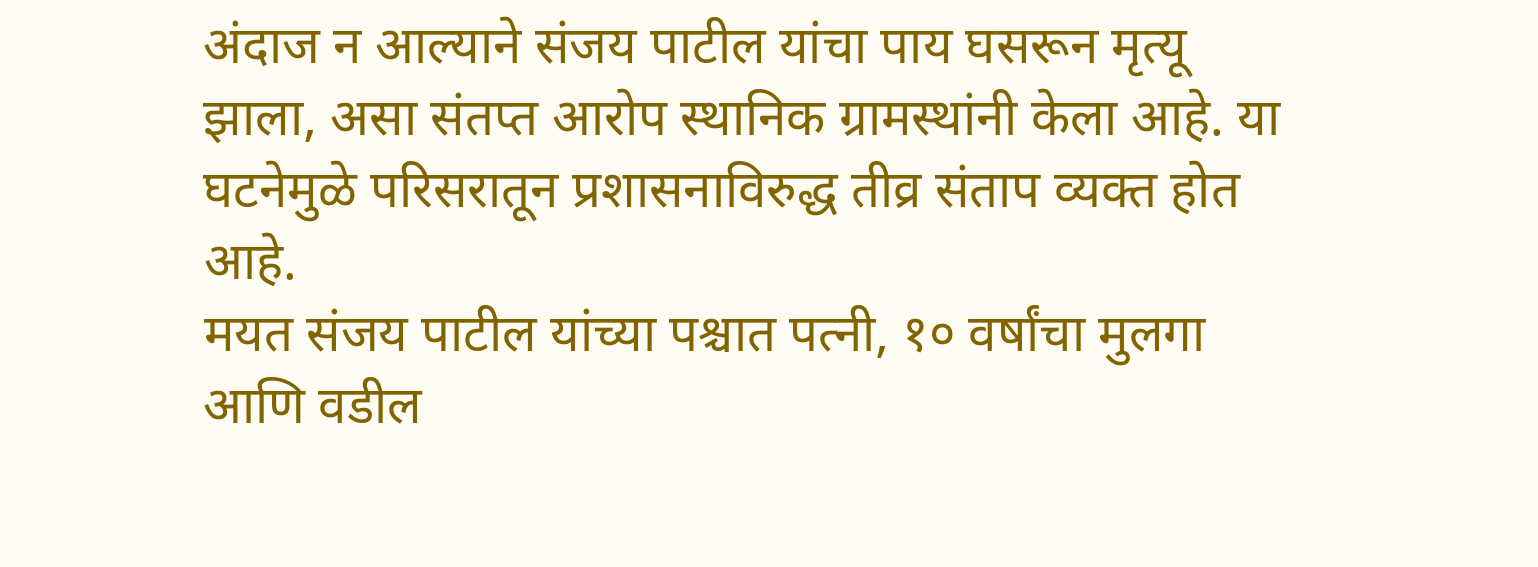अंदाज न आल्याने संजय पाटील यांचा पाय घसरून मृत्यू झाला, असा संतप्त आरोप स्थानिक ग्रामस्थांनी केला आहे. या घटनेमुळे परिसरातून प्रशासनाविरुद्ध तीव्र संताप व्यक्त होत आहे.
मयत संजय पाटील यांच्या पश्चात पत्नी, १० वर्षांचा मुलगा आणि वडील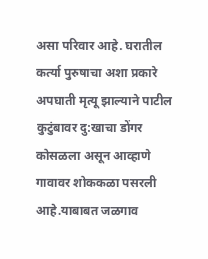असा परिवार आहे. घरातील कर्त्या पुरुषाचा अशा प्रकारे अपघाती मृत्यू झाल्याने पाटील कुटुंबावर दु:खाचा डोंगर कोसळला असून आव्हाणे गावावर शोककळा पसरली आहे.याबाबत जळगाव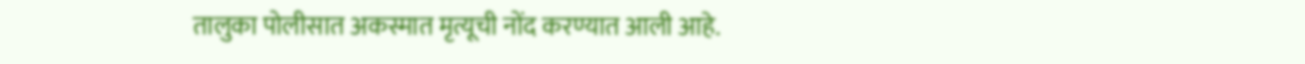तालुका पोलीसात अकस्मात मृत्यूची नोंद करण्यात आली आहे.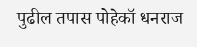पुढील तपास पोहेकॉ धनराज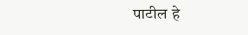पाटील हे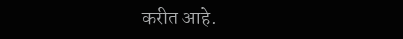करीत आहे.